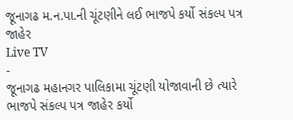જૂનાગઢ મ.ન.પા.ની ચૂંટણીને લઈ ભાજપે કર્યો સંકલ્પ પત્ર જાહેર
Live TV
-
જૂનાગઢ મહાનગર પાલિકામા ચૂંટણી યોજાવાની છે ત્યારે ભાજપે સંકલ્પ પત્ર જાહેર કર્યો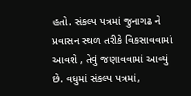હતો. સંકલ્પ પત્રમાં જુનાગઢ ને પ્રવાસન સ્થળ તરીકે વિકસાવવામાં આવશે , તેવું જણાવવામાં આવ્યું છે. વધુમાં સંકલ્પ પત્રમાં,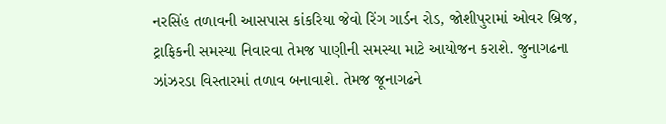નરસિંહ તળાવની આસપાસ કાંકરિયા જેવો રિંગ ગાર્ડન રોડ, જોશીપુરામાં ઓવર બ્રિજ, ટ્રાફિકની સમસ્યા નિવારવા તેમજ પાણીની સમસ્યા માટે આયોજન કરાશે. જુનાગઢના ઝાંઝરડા વિસ્તારમાં તળાવ બનાવાશે. તેમજ જૂનાગઢને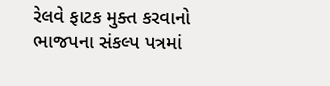રેલવે ફાટક મુક્ત કરવાનો ભાજપના સંકલ્પ પત્રમાં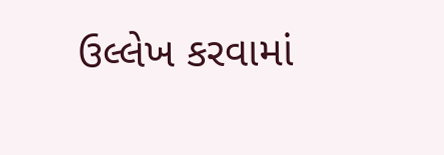ઉલ્લેખ કરવામાં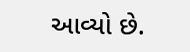આવ્યો છે.